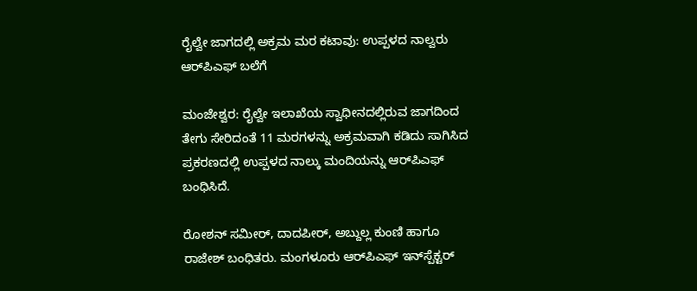ರೈಲ್ವೇ ಜಾಗದಲ್ಲಿ ಅಕ್ರಮ ಮರ ಕಟಾವು: ಉಪ್ಪಳದ ನಾಲ್ವರು ಆರ್‌ಪಿಎಫ್ ಬಲೆಗೆ

ಮಂಜೇಶ್ವರ: ರೈಲ್ವೇ ಇಲಾಖೆಯ ಸ್ವಾಧೀನದಲ್ಲಿರುವ ಜಾಗದಿಂದ ತೇಗು ಸೇರಿದಂತೆ 11 ಮರಗಳನ್ನು ಅಕ್ರಮವಾಗಿ ಕಡಿದು ಸಾಗಿಸಿದ ಪ್ರಕರಣದಲ್ಲಿ ಉಪ್ಪಳದ ನಾಲ್ಕು ಮಂದಿಯನ್ನು ಆರ್‌ಪಿಎಫ್ ಬಂಧಿಸಿದೆ.

ರೋಶನ್ ಸಮೀರ್, ದಾದಪೀರ್, ಅಬ್ದುಲ್ಲ ಕುಂಣಿ ಹಾಗೂ ರಾಜೇಶ್ ಬಂಧಿತರು. ಮಂಗಳೂರು ಆರ್‌ಪಿಎಫ್ ಇನ್‌ಸ್ಪೆಕ್ಟರ್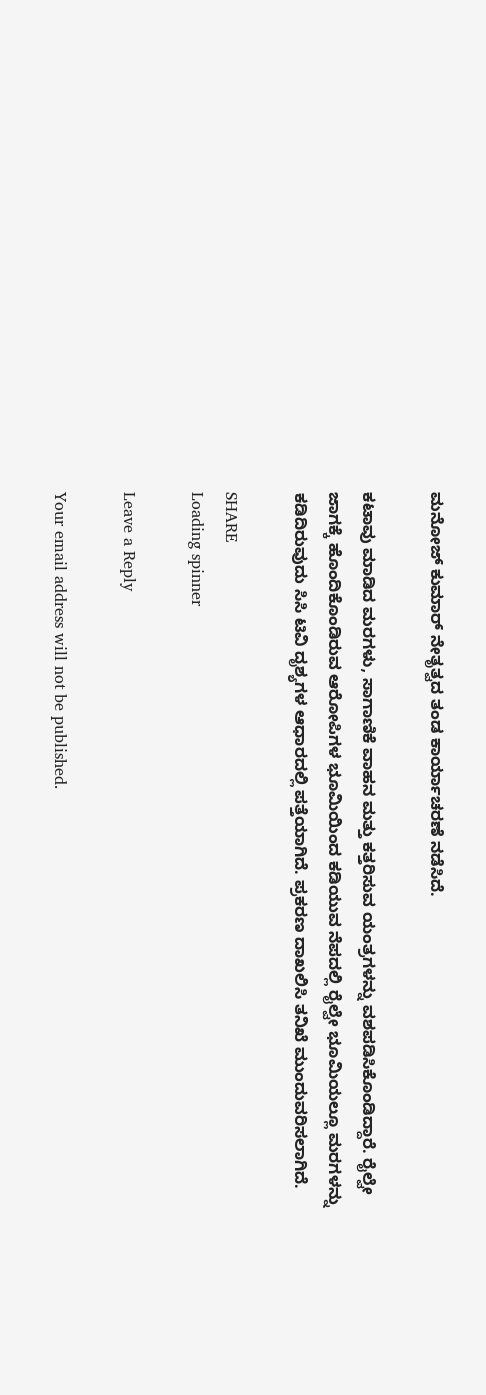ಮನೋಜ್ ಕುಮಾರ್ ನೇತೃತ್ವದ ತಂಡ ಕಾರ್ಯಾಚರಣೆ ನಡೆಸಿದೆ.

ಕಟಾವು ಮಾಡಿದ ಮರಗಳು, ಸಾಗಾಣಿಕೆ ವಾಹನ ಮತ್ತು ಕತ್ತರಿಸುವ ಯಂತ್ರಗಳನ್ನು ವಶಪಡಿಸಿಕೊಂಡಿದ್ದಾರೆ. ರೈಲ್ವೇ ಜಾಗಕ್ಕೆ ಹೊಂದಿಕೊಂಡಿರುವ ಆರೋಪಿಗಳ ಭೂಮಿಯಿಂದ ಕಡಿಯುವ ನೆಪದಲ್ಲಿ ರೈಲ್ವೇ ಭೂಮಿಯಲ್ಲೂ ಮರಗಳನ್ನು ಕಡಿದಿರುವುದು ಸಿಸಿ ಟಿವಿ ದೃಶ್ಯಗಳ ಆಧಾರದಲ್ಲಿ ಪತ್ತೆಯಾಗಿದೆ. ಪ್ರಕರಣ ದಾಖಲಿಸಿ ತನಿಖೆ ಮುಂದುವರಿಸಲಾಗಿದೆ.

SHARE
Loading spinner

Leave a Reply

Your email address will not be published.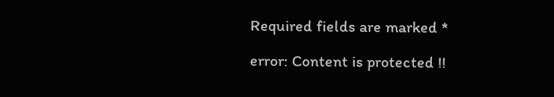Required fields are marked *

error: Content is protected !!